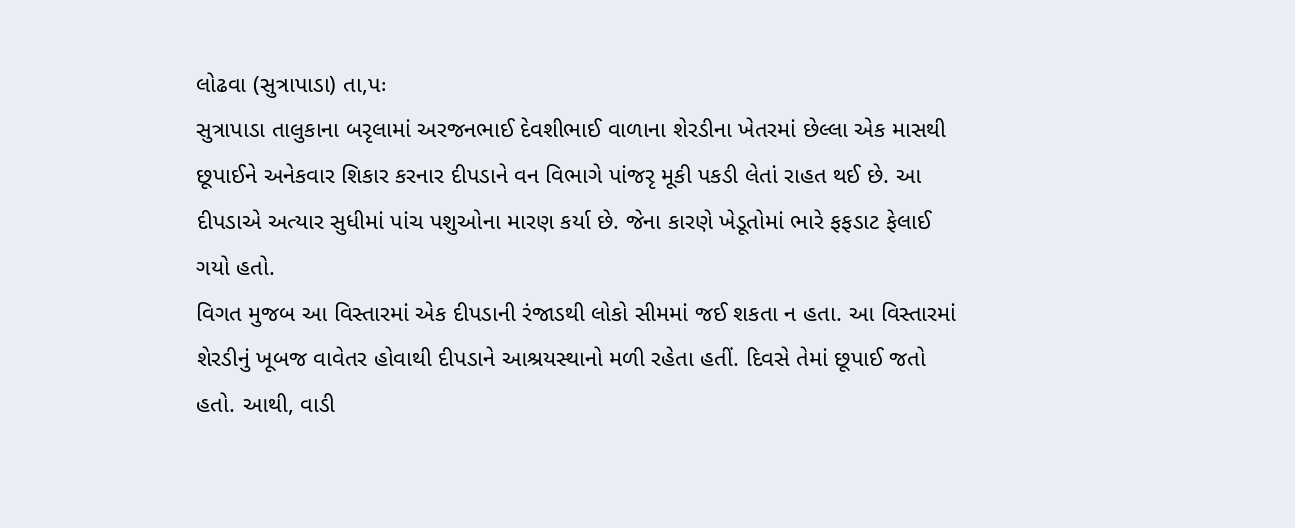લોઢવા (સુત્રાપાડા) તા,પઃ
સુત્રાપાડા તાલુકાના બરૃલામાં અરજનભાઈ દેવશીભાઈ વાળાના શેરડીના ખેતરમાં છેલ્લા એક માસથી છૂપાઈને અનેકવાર શિકાર કરનાર દીપડાને વન વિભાગે પાંજરૃ મૂકી પકડી લેતાં રાહત થઈ છે. આ દીપડાએ અત્યાર સુધીમાં પાંચ પશુઓના મારણ કર્યા છે. જેના કારણે ખેડૂતોમાં ભારે ફફડાટ ફેલાઈ ગયો હતો.
વિગત મુજબ આ વિસ્તારમાં એક દીપડાની રંજાડથી લોકો સીમમાં જઈ શકતા ન હતા. આ વિસ્તારમાં શેરડીનું ખૂબજ વાવેતર હોવાથી દીપડાને આશ્રયસ્થાનો મળી રહેતા હતીં. દિવસે તેમાં છૂપાઈ જતો હતો. આથી, વાડી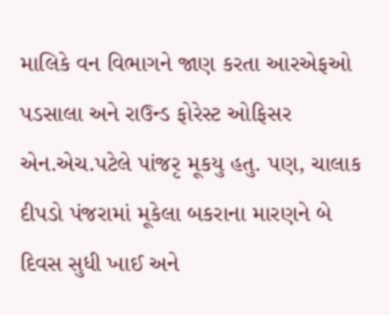માલિકે વન વિભાગને જાણ કરતા આરએફઓ પડસાલા અને રાઉન્ડ ફોરેસ્ટ ઓફિસર એન.એચ.પટેલે પાંજરૃ મૂકયુ હતુ. પણ, ચાલાક દીપડો પંજરામાં મૂકેલા બકરાના મારણને બે દિવસ સુધી ખાઈ અને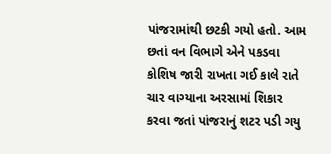પાંજરામાંથી છટકી ગયો હતો. આમ છતાં વન વિભાગે એને પકડવા કોશિષ જારી રાખતા ગઈ કાલે રાતે ચાર વાગ્યાના અરસામાં શિકાર કરવા જતાં પાંજરાનું શટર પડી ગયુ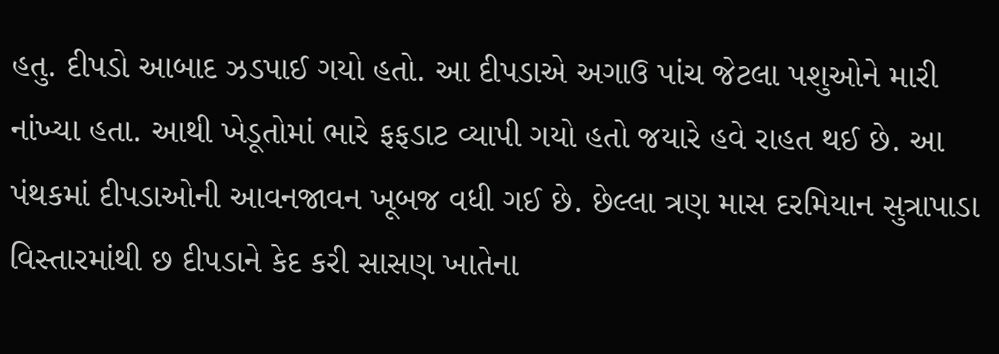હતુ. દીપડો આબાદ ઝડપાઈ ગયો હતો. આ દીપડાએ અગાઉ પાંચ જેટલા પશુઓને મારી નાંખ્યા હતા. આથી ખેડૂતોમાં ભારે ફફડાટ વ્યાપી ગયો હતો જયારે હવે રાહત થઈ છે. આ પંથકમાં દીપડાઓની આવનજાવન ખૂબજ વધી ગઈ છે. છેલ્લા ત્રણ માસ દરમિયાન સુત્રાપાડા વિસ્તારમાંથી છ દીપડાને કેદ કરી સાસણ ખાતેના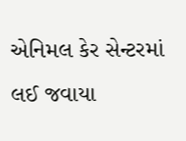એનિમલ કેર સેન્ટરમાં લઈ જવાયા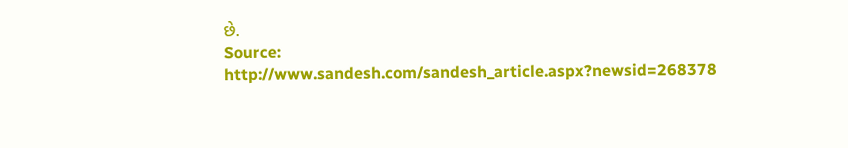છે.
Source: http://www.sandesh.com/sandesh_article.aspx?newsid=268378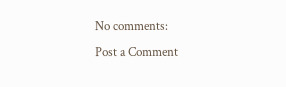No comments:
Post a Comment